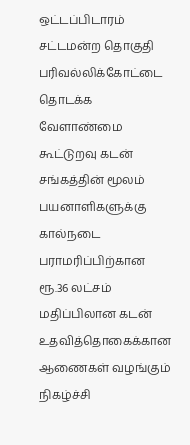ஒட்டப்பிடாரம் சட்டமன்ற தொகுதி பரிவல்லிக்கோட்டை தொடக்க வேளாண்மை கூட்டுறவு கடன் சங்கத்தின் மூலம் பயனாளிகளுக்கு கால்நடை பராமரிப்பிற்கான ரூ.36 லட்சம் மதிப்பிலான கடன் உதவித்தொகைக்கான ஆணைகள் வழங்கும் நிகழ்ச்சி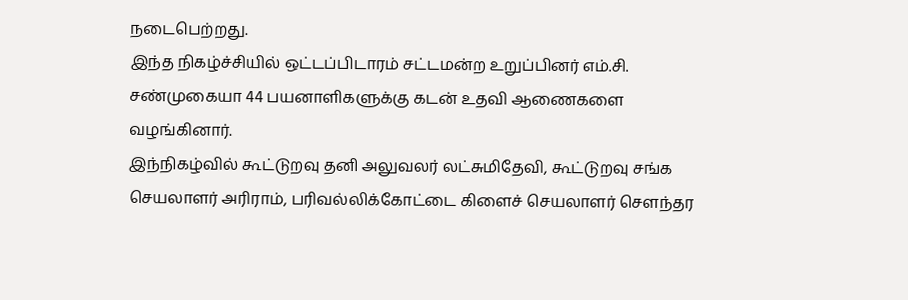நடைபெற்றது.
இந்த நிகழ்ச்சியில் ஒட்டப்பிடாரம் சட்டமன்ற உறுப்பினர் எம்.சி. சண்முகையா 44 பயனாளிகளுக்கு கடன் உதவி ஆணைகளை வழங்கினார்.
இந்நிகழ்வில் கூட்டுறவு தனி அலுவலர் லட்சுமிதேவி, கூட்டுறவு சங்க செயலாளர் அரிராம், பரிவல்லிக்கோட்டை கிளைச் செயலாளர் சௌந்தர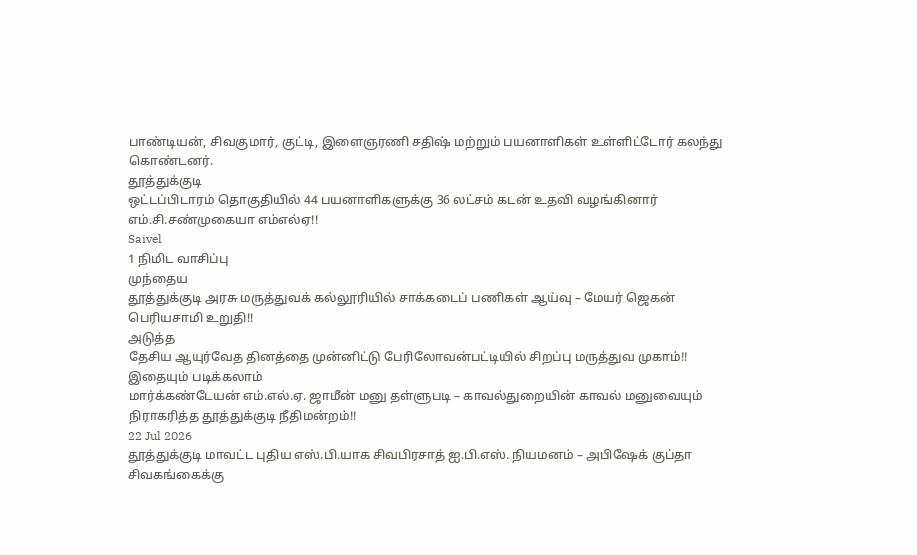பாண்டியன், சிவகுமார், குட்டி, இளைஞரணி சதிஷ் மற்றும் பயனாளிகள் உள்ளிட்டோர் கலந்து கொண்டனர்.
தூத்துக்குடி
ஒட்டப்பிடாரம் தொகுதியில் 44 பயனாளிகளுக்கு 36 லட்சம் கடன் உதவி வழங்கினார் எம்.சி.சண்முகையா எம்எல்ஏ!!
Saivel
1 நிமிட வாசிப்பு
முந்தைய
தூத்துக்குடி அரசு மருத்துவக் கல்லூரியில் சாக்கடைப் பணிகள் ஆய்வு – மேயர் ஜெகன் பெரியசாமி உறுதி!!
அடுத்த
தேசிய ஆயுர்வேத தினத்தை முன்னிட்டு பேரிலோவன்பட்டியில் சிறப்பு மருத்துவ முகாம்!!
இதையும் படிக்கலாம்
மார்க்கண்டேயன் எம்.எல்.ஏ. ஜாமீன் மனு தள்ளுபடி – காவல்துறையின் காவல் மனுவையும் நிராகரித்த தூத்துக்குடி நீதிமன்றம்!!
22 Jul 2026
தூத்துக்குடி மாவட்ட புதிய எஸ்.பி.யாக சிவபிரசாத் ஐ.பி.எஸ். நியமனம் – அபிஷேக் குப்தா சிவகங்கைக்கு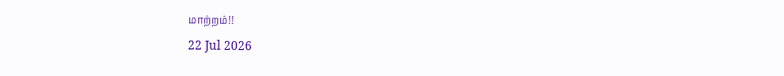மாற்றம்!!
22 Jul 2026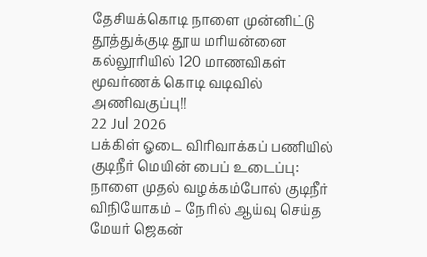தேசியக்கொடி நாளை முன்னிட்டு தூத்துக்குடி தூய மரியன்னை கல்லூரியில் 120 மாணவிகள் மூவர்ணக் கொடி வடிவில் அணிவகுப்பு!!
22 Jul 2026
பக்கிள் ஓடை விரிவாக்கப் பணியில் குடிநீர் மெயின் பைப் உடைப்பு: நாளை முதல் வழக்கம்போல் குடிநீர் விநியோகம் – நேரில் ஆய்வு செய்த மேயர் ஜெகன்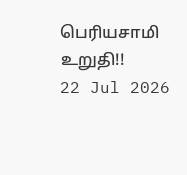பெரியசாமி உறுதி!!
22 Jul 2026